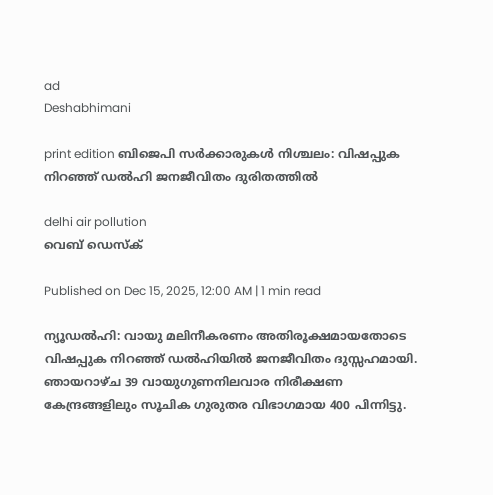ad
Deshabhimani

print edition ബിജെപി സർക്കാരുകൾ നിശ്ചലം: വിഷപ്പുക നിറഞ്ഞ്‌ ഡൽഹി ജനജീവിതം ദുരിതത്തിൽ‌

delhi air pollution
വെബ് ഡെസ്ക്

Published on Dec 15, 2025, 12:00 AM | 1 min read

ന്യൂഡൽഹി: വായു മലിനീകരണം അതിരൂക്ഷമായതോടെ വിഷപ്പുക നിറഞ്ഞ്‌ ഡൽഹിയിൽ ജനജീവിതം ദുസ്സഹമായി. ഞായറാഴ്‌ച 39 വായുഗുണനിലവാര നിരീക്ഷണ കേന്ദ്രങ്ങളിലും സൂചിക ഗുരുതര വിഭാഗമായ 400 പിന്നിട്ടു.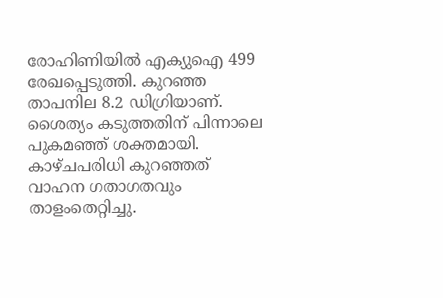രോഹിണിയിൽ എക്യുഐ 499 രേഖപ്പെടുത്തി. കുറഞ്ഞ താപനില 8.2 ഡിഗ്രിയാണ്‌. ശൈത്യം കടുത്തതിന്‌ പിന്നാലെ പുകമഞ്ഞ്‌ ശക്തമായി. കാഴ്‌ചപരിധി കുറഞ്ഞത് വാഹന ഗതാഗതവും താളംതെറ്റിച്ചു.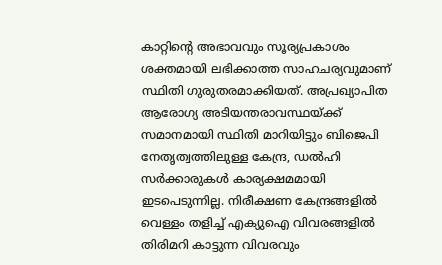കാറ്റിന്റെ അഭാവവും സൂര്യപ്രകാശം ശക്തമായി ലഭിക്കാത്ത സാഹചര്യവുമാണ്‌ സ്ഥിതി ഗുരുതരമാക്കിയത്‌. അപ്രഖ്യാപിത ആരോഗ്യ അടിയന്തരാവസ്ഥയ്‌ക്ക്‌ സമാനമായി സ്ഥിതി മാറിയിട്ടും ബിജെപി നേതൃത്വത്തിലുള്ള കേന്ദ്ര, ഡൽഹി സർക്കാരുകൾ കാര്യക്ഷമമായി ഇടപെടുന്നില്ല. നിരീക്ഷണ കേന്ദ്രങ്ങളിൽ വെള്ളം തളിച്ച്‌ എക്യുഐ വിവരങ്ങളിൽ തിരിമറി കാട്ടുന്ന വിവരവും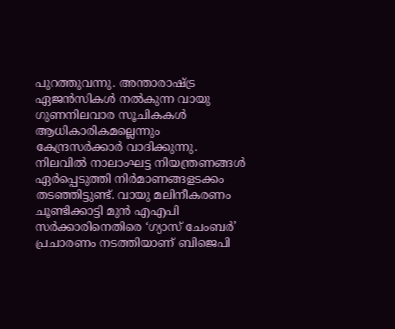പുറത്തുവന്നു. അന്താരാഷ്‌ട്ര ഏജൻസികൾ നൽകുന്ന വായു ഗുണനിലവാര സൂചികകൾ ആധികാരികമല്ലെന്നും കേന്ദ്രസർക്കാർ വാദിക്കുന്നു. നിലവിൽ നാലാംഘട്ട നിയന്ത്രണങ്ങൾ ഏർപ്പെടുത്തി നിർമാണങ്ങളടക്കം തടഞ്ഞിട്ടുണ്ട്‌. വായു മലിനീകരണം ചൂണ്ടിക്കാട്ടി മുൻ എഎപി സർക്കാരിനെതിരെ ‘ഗ്യാസ്‌ ചേംബർ’ പ്രചാരണം നടത്തിയാണ് ബിജെപി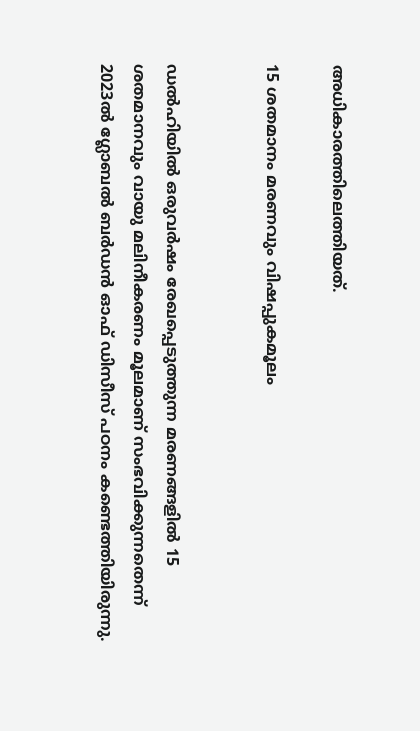അധികാരത്തിലെത്തിയത്.

15 ശതമാനം മരണവും വിഷപ്പുകമൂലം


ഡൽഹിയിൽ ഒരുവർഷം രേഖപ്പെടുത്തുന്ന മരണങ്ങളിൽ 15 ശതമാനവും വായു മലിനീകരണം മൂലമാണ്‌ സംഭവിക്കുന്നതെന്ന്‌ 2023ൽ ഗ്ലോബൽ ബർഡൻ ഓഫ് ഡിസീസ് പഠനം കണ്ടെത്തിയിരുന്നു.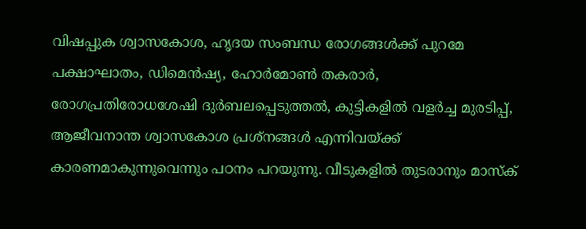വിഷപ്പുക ശ്വാസകോശ, ഹൃദയ സംബന്ധ രോഗങ്ങൾക്ക്‌ പുറമേ പക്ഷാഘാതം, ഡിമെൻഷ്യ, ഹോർമോൺ തകരാർ, രോഗപ്രതിരോധശേഷി ദുർബലപ്പെടുത്തൽ, കുട്ടികളിൽ വളർച്ച മുരടിപ്പ്‌, ആജീവനാന്ത ശ്വാസകോശ പ്രശ്‌നങ്ങൾ എന്നിവയ്‌ക്ക്‌ കാരണമാകുന്നുവെന്നും പഠനം പറയുന്നു. വീടുകളിൽ തുടരാനും മാസ്‌ക്‌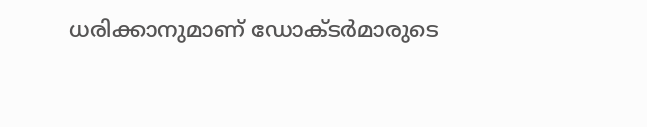ധരിക്കാനുമാണ്‌ ഡോക്‌ടർമാരുടെ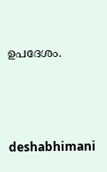ഉപദേശം.



deshabhimani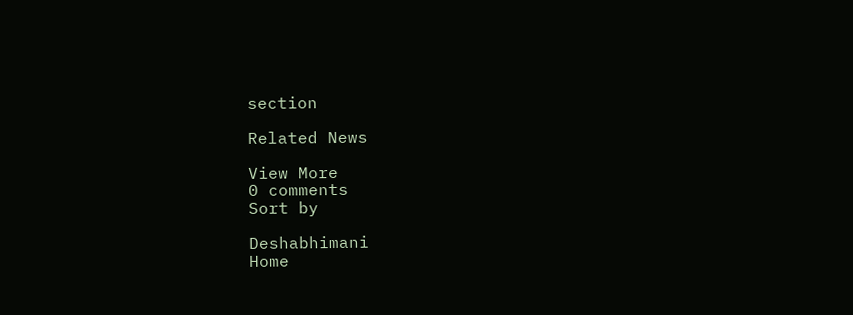section

Related News

View More
0 comments
Sort by

Deshabhimani
Home